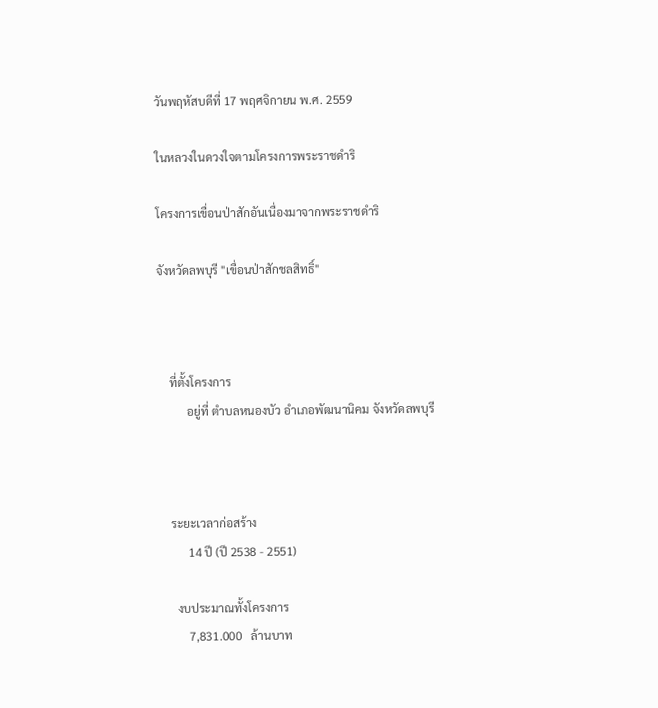วันพฤหัสบดีที่ 17 พฤศจิกายน พ.ศ. 2559

ในหลวงในดวงใจตามโครงการพระราชดำริ

โครงการเขื่อนป่าสักอันเนื่องมาจากพระราชดำริ

จังหวัดลพบุรี "เขื่อนป่าสักชลสิทธิ์"



    ที่ตั้งโครงการ
          อยู่ที่ ตำบลหนองบัว อำเภอพัฒนานิคม จังหวัดลพบุรี



    ระยะเวลาก่อสร้าง
          14 ปี (ปี 2538 - 2551)

      งบประมาณทั้งโครงการ
          7,831.000   ล้านบาท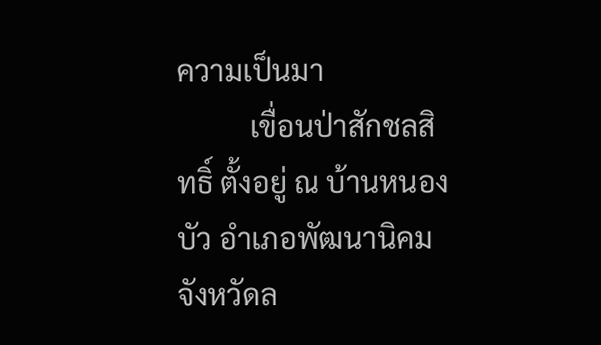ความเป็นมา
          เขื่อนป่าสักชลสิทธิ์ ตั้งอยู่ ณ บ้านหนองบัว อำเภอพัฒนานิคม จังหวัดล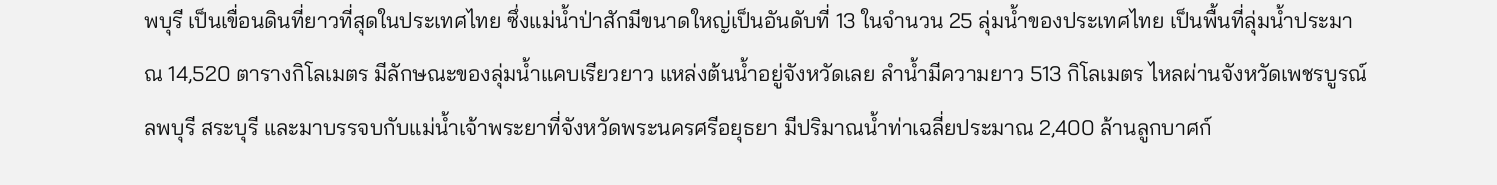พบุรี เป็นเขื่อนดินที่ยาวที่สุดในประเทศไทย ซึ่งแม่น้ำป่าสักมีขนาดใหญ่เป็นอันดับที่ 13 ในจำนวน 25 ลุ่มน้ำของประเทศไทย เป็นพื้นที่ลุ่มน้ำประมาณ 14,520 ตารางกิโลเมตร มีลักษณะของลุ่มน้ำแคบเรียวยาว แหล่งต้นน้ำอยู่จังหวัดเลย ลำน้ำมีความยาว 513 กิโลเมตร ไหลผ่านจังหวัดเพชรบูรณ์ ลพบุรี สระบุรี และมาบรรจบกับแม่น้ำเจ้าพระยาที่จังหวัดพระนครศรีอยุธยา มีปริมาณน้ำท่าเฉลี่ยประมาณ 2,400 ล้านลูกบาศก์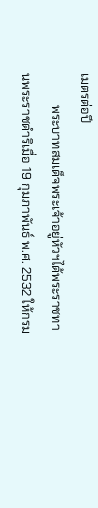เมตรต่อปี
          พระบาทสมเด็จพระเจ้าอยู่หัวฯได้พระราชทานพระราชดำริเมื่อ 19 กุมภาพันธ์ พ.ศ. 2532 ให้กรม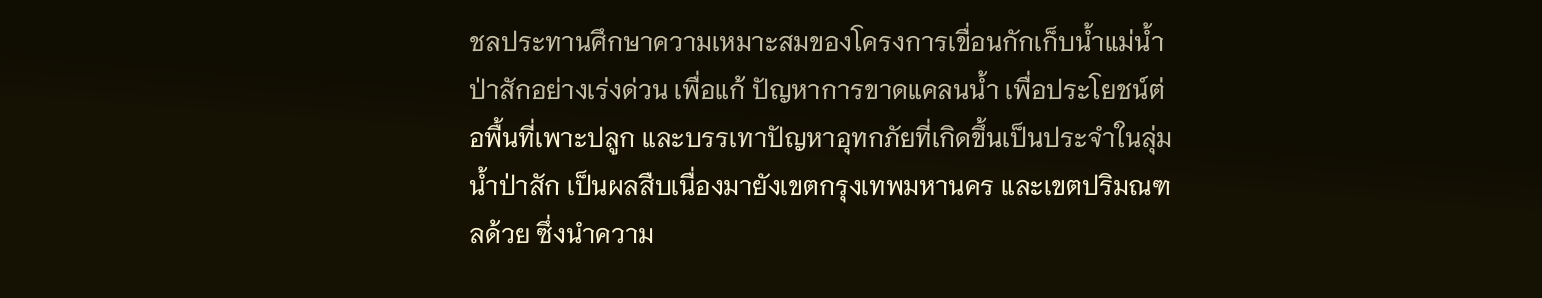ชลประทานศึกษาความเหมาะสมของโครงการเขื่อนกักเก็บน้ำแม่น้ำป่าสักอย่างเร่งด่วน เพื่อแก้ ปัญหาการขาดแคลนน้ำ เพื่อประโยชน์ต่อพื้นที่เพาะปลูก และบรรเทาปัญหาอุทกภัยที่เกิดขึ้นเป็นประจำในลุ่มน้ำป่าสัก เป็นผลสืบเนื่องมายังเขตกรุงเทพมหานคร และเขตปริมณฑลด้วย ซึ่งนำความ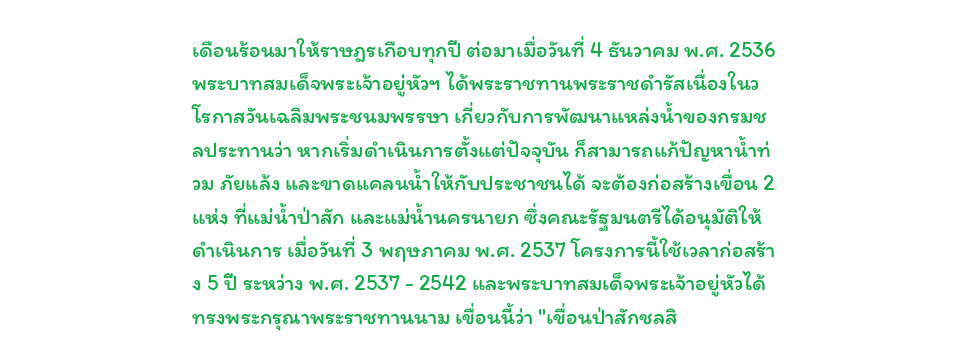เดือนร้อนมาให้ราษฎรเกือบทุกปี ต่อมาเมื่อวันที่ 4 ธันวาคม พ.ศ. 2536 พระบาทสมเด็จพระเจ้าอยู่หัวฯ ได้พระราชทานพระราชดำรัสเนื่องในวโรกาสวันเฉลิมพระชนมพรรษา เกี่ยวกับการพัฒนาแหล่งน้ำของกรมชลประทานว่า หากเริ่มดำเนินการตั้งแต่ปัจจุบัน ก็สามารถแก้ปัญหาน้ำท่วม ภัยแล้ง และขาดแคลนน้ำให้กับประชาชนได้ จะต้องก่อสร้างเขื่อน 2 แห่ง ที่แม่น้ำป่าสัก และแม่น้ำนครนายก ซึ่งคณะรัฐมนตรีได้อนุมัติให้ดำเนินการ เมื่อวันที่ 3 พฤษภาคม พ.ศ. 2537 โครงการนี้ใช้เวลาก่อสร้าง 5 ปี ระหว่าง พ.ศ. 2537 - 2542 และพระบาทสมเด็จพระเจ้าอยู่หัวได้ทรงพระกรุณาพระราชทานนาม เขื่อนนี้ว่า "เขื่อนป่าสักชลสิ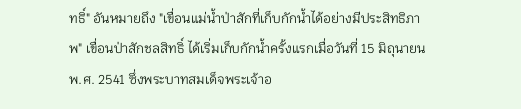ทธิ์" อันหมายถึง "เขื่อนแม่น้ำป่าสักที่เก็บกักน้ำได้อย่างมีประสิทธิภาพ" เขื่อนป่าสักชลสิทธิ์ ได้เริ่มเก็บกักน้ำครั้งแรกเมื่อวันที่ 15 มิถุนายน พ.ศ. 2541 ซึ่งพระบาทสมเด็จพระเจ้าอ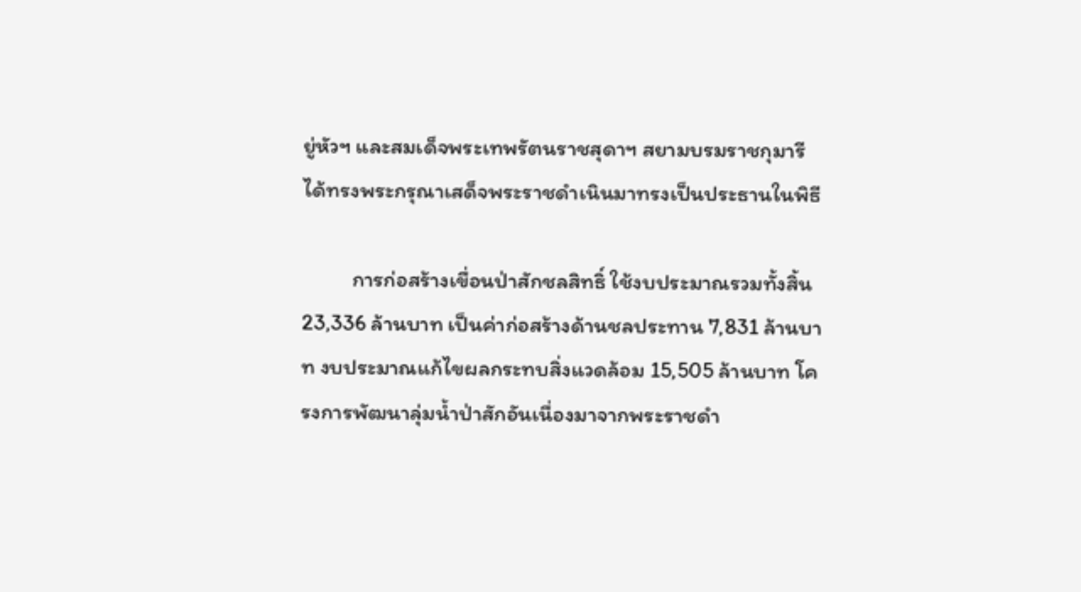ยู่หัวฯ และสมเด็จพระเทพรัตนราชสุดาฯ สยามบรมราชกุมารี ได้ทรงพระกรุณาเสด็จพระราชดำเนินมาทรงเป็นประธานในพิธี

          การก่อสร้างเขื่อนป่าสักชลสิทธิ์ ใช้งบประมาณรวมทั้งสิ้น 23,336 ล้านบาท เป็นค่าก่อสร้างด้านชลประทาน 7,831 ล้านบาท งบประมาณแก้ไขผลกระทบสิ่งแวดล้อม 15,505 ล้านบาท โครงการพัฒนาลุ่มน้ำป่าสักอันเนื่องมาจากพระราชดำ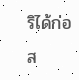ริได้ก่อส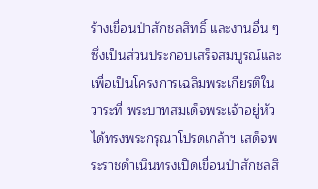ร้างเขื่อนป่าสักชลสิทธิ์ และงานอื่น ๆ ซึ่งเป็นส่วนประกอบเสร็จสมบูรณ์และเพื่อเป็นโครงการเฉลิมพระเกียรติในวาระที่ พระบาทสมเด็จพระเจ้าอยู่หัวได้ทรงพระกรุณาโปรดเกล้าฯ เสด็จพระราชดำเนินทรงเปิดเขื่อนป่าสักชลสิ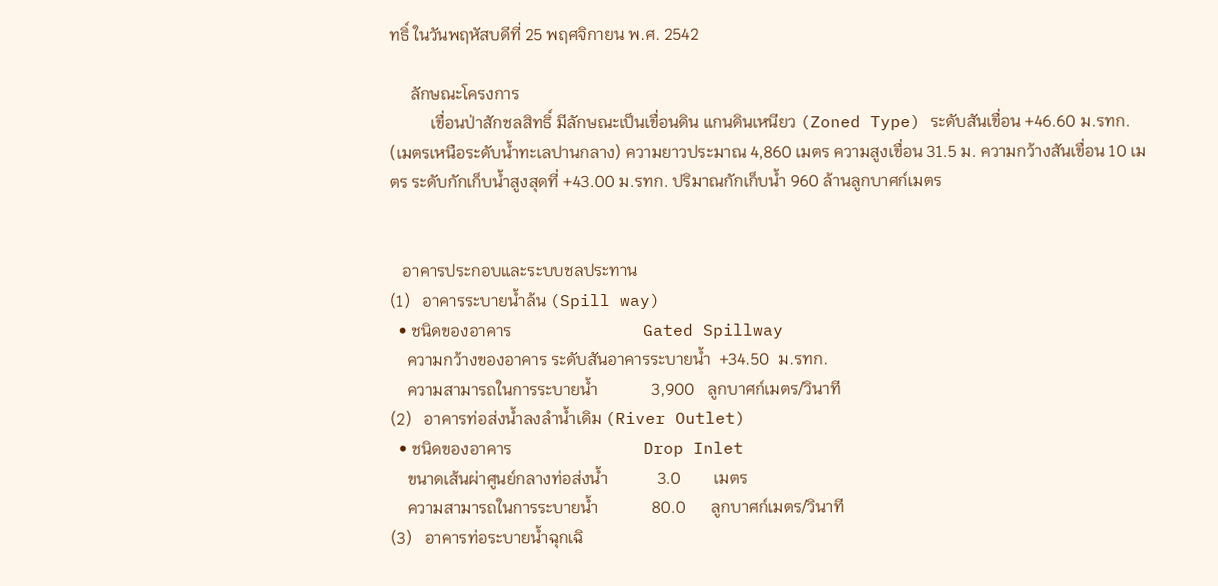ทธิ์ ในวันพฤหัสบดีที่ 25 พฤศจิกายน พ.ศ. 2542

     ลักษณะโครงการ
          เขื่อนป่าสักชลสิทธิ์ มีลักษณะเป็นเขื่อนดิน แกนดินเหนียว (Zoned Type) ระดับสันเขื่อน +46.60 ม.รทก. (เมตรเหนือระดับน้ำทะเลปานกลาง) ความยาวประมาณ 4,860 เมตร ความสูงเขื่อน 31.5 ม. ความกว้างสันเขื่อน 10 เมตร ระดับกักเก็บน้ำสูงสุดที่ +43.00 ม.รทก. ปริมาณกักเก็บน้ำ 960 ล้านลูกบาศก์เมตร


   อาคารประกอบและระบบชลประทาน
(1)   อาคารระบายน้ำล้น (Spill way)
  • ชนิดของอาคาร                                Gated Spillway
    ความกว้างของอาคาร ระดับสันอาคารระบายน้ำ  +34.50  ม.รทก.
    ความสามารถในการระบายน้ำ             3,900   ลูกบาศก์เมตร/วินาที
(2)   อาคารท่อส่งน้ำลงลำน้ำเดิม (River Outlet)
  • ชนิดของอาคาร                                Drop Inlet
    ขนาดเส้นผ่าศูนย์กลางท่อส่งน้ำ            3.0        เมตร
    ความสามารถในการระบายน้ำ             80.0      ลูกบาศก์เมตร/วินาที
(3)   อาคารท่อระบายน้ำฉุกเฉิ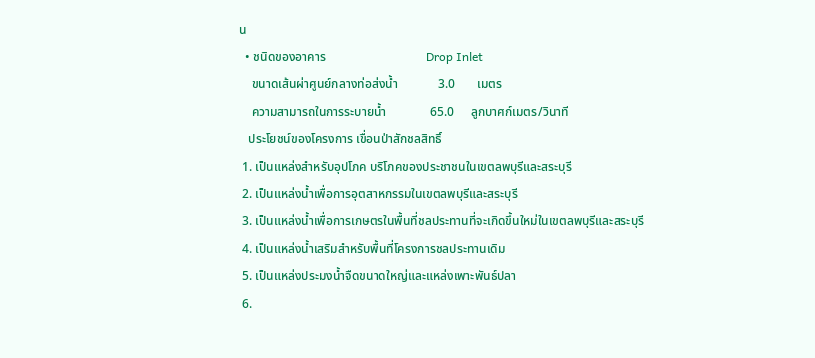น
  • ชนิดของอาคาร                                Drop Inlet
    ขนาดเส้นผ่าศูนย์กลางท่อส่งน้ำ             3.0       เมตร
    ความสามารถในการระบายน้ำ              65.0     ลูกบาศก์เมตร/วินาที
   ประโยชน์ของโครงการ เขื่อนป่าสักชลสิทธิ์
 1. เป็นแหล่งสำหรับอุปโภค บริโภคของประชาชนในเขตลพบุรีและสระบุรี
 2. เป็นแหล่งน้ำเพื่อการอุตสาหกรรมในเขตลพบุรีและสระบุรี
 3. เป็นแหล่งน้ำเพื่อการเกษตรในพื้นที่ชลประทานที่จะเกิดขึ้นใหม่ในเขตลพบุรีและสระบุรี
 4. เป็นแหล่งน้ำเสริมสำหรับพื้นที่โครงการชลประทานเดิม
 5. เป็นแหล่งประมงน้ำจืดขนาดใหญ่และแหล่งเพาะพันธ์ปลา
 6.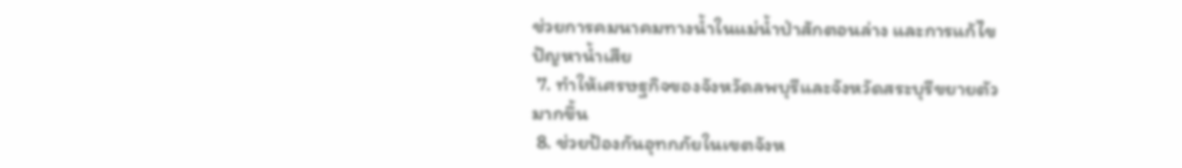ช่วยการคมนาคมทางน้ำในแม่น้ำป่าสักตอนล่าง และการแก้ไขปัญหาน้ำเสีย
 7. ทำให้เศรษฐกิจของจังหวัดลพบุรีและจังหวัดสระบุรีขยายตัวมากขึ้น
 8. ช่วยป้องกันอุทกภัยในเขตจังห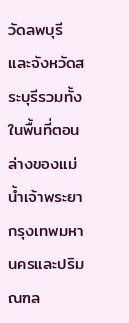วัดลพบุรีและจังหวัดสระบุรีรวมทั้งในพื้นที่ตอนล่างของแม่น้ำเจ้าพระยา กรุงเทพมหานครและปริมณฑล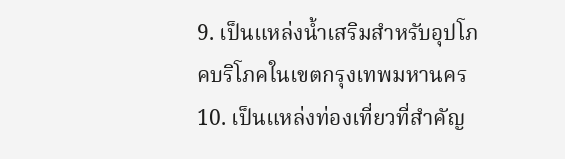9. เป็นแหล่งน้ำเสริมสำหรับอุปโภคบริโภคในเขตกรุงเทพมหานคร
10. เป็นแหล่งท่องเที่ยวที่สำคัญ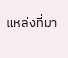แหล่งที่มา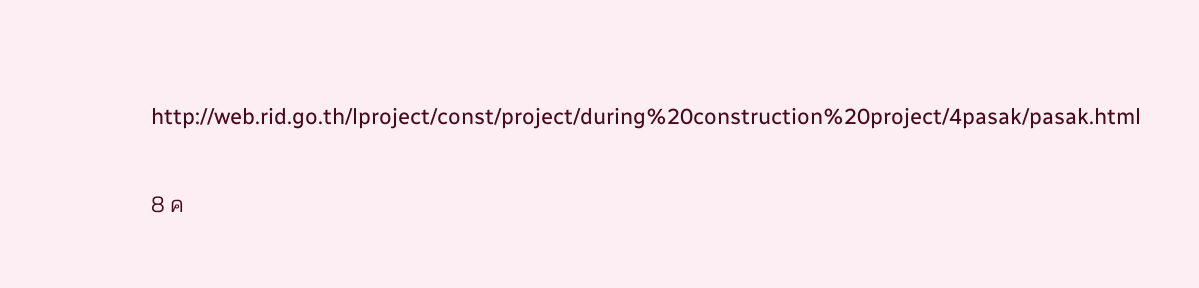http://web.rid.go.th/lproject/const/project/during%20construction%20project/4pasak/pasak.html

8 ค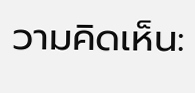วามคิดเห็น: